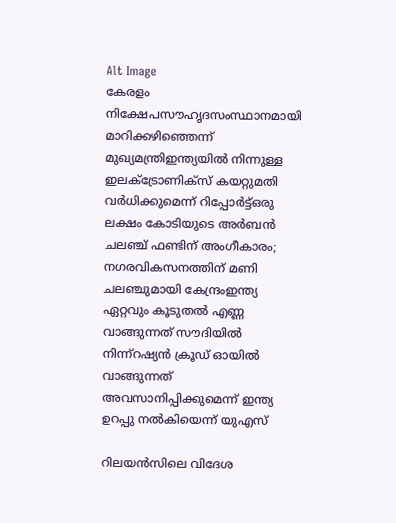Alt Image
കേരളം നിക്ഷേപസൗഹൃദസംസ്ഥാനമായി മാറിക്കഴിഞ്ഞെന്ന് മുഖ്യമന്ത്രിഇന്ത്യയില്‍ നിന്നുള്ള ഇലക്ട്രോണിക്സ് കയറ്റുമതി വര്‍ധിക്കുമെന്ന് റിപ്പോര്‍ട്ട്ഒരു ലക്ഷം കോടിയുടെ അർബൻ ചലഞ്ച് ഫണ്ടിന് അംഗീകാരം; നഗരവികസനത്തിന് മണി ചലഞ്ചുമായി കേന്ദ്രംഇന്ത്യ ഏറ്റവും കൂടുതൽ എണ്ണ വാങ്ങുന്നത് സൗദിയിൽ നിന്ന്റഷ്യൻ ക്രൂഡ് ഓയിൽ വാങ്ങുന്നത് അവസാനിപ്പിക്കുമെന്ന് ഇന്ത്യ ഉറപ്പു നൽകിയെന്ന് യുഎസ്

റിലയന്‍സിലെ വിദേശ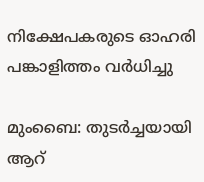നിക്ഷേപകരുടെ ഓഹരി പങ്കാളിത്തം വര്‍ധിച്ചു

മുംബൈ: തുടര്‍ച്ചയായി ആറ്‌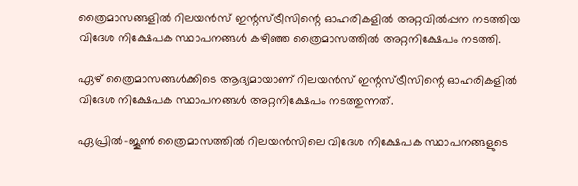ത്രൈമാസങ്ങളില്‍ റിലയന്‍സ്‌ ഇന്റസ്‌ട്രീസിന്റെ ഓഹരികളില്‍ അറ്റവില്‍പ്പന നടത്തിയ വിദേശ നിക്ഷേപക സ്ഥാപനങ്ങള്‍ കഴിഞ്ഞ ത്രൈമാസത്തില്‍ അറ്റനിക്ഷേപം നടത്തി.

ഏഴ്‌ ത്രൈമാസങ്ങള്‍ക്കിടെ ആദ്യമായാണ്‌ റിലയന്‍സ്‌ ഇന്റസ്‌ട്രീസിന്റെ ഓഹരികളില്‍ വിദേശ നിക്ഷേപക സ്ഥാപനങ്ങള്‍ അറ്റനിക്ഷേപം നടത്തുന്നത്‌.

ഏപ്രില്‍-ജൂണ്‍ ത്രൈമാസത്തില്‍ റിലയന്‍സിലെ വിദേശ നിക്ഷേപക സ്ഥാപനങ്ങളുടെ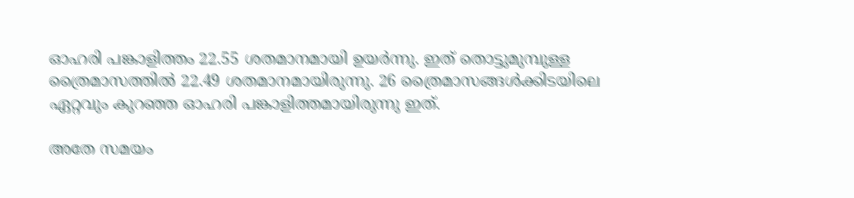ഓഹരി പങ്കാളിത്തം 22.55 ശതമാനമായി ഉയര്‍ന്നു. ഇത്‌ തൊട്ടുമുമ്പുള്ള ത്രൈമാസത്തില്‍ 22.49 ശതമാനമായിരുന്നു. 26 ത്രൈമാസങ്ങള്‍ക്കിടയിലെ ഏറ്റവും കുറഞ്ഞ ഓഹരി പങ്കാളിത്തമായിരുന്നു ഇത്‌.

അതേ സമയം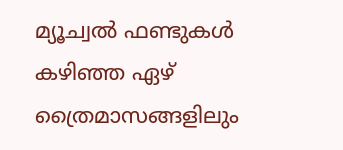മ്യൂച്വല്‍ ഫണ്ടുകള്‍ കഴിഞ്ഞ ഏഴ്‌ ത്രൈമാസങ്ങളിലും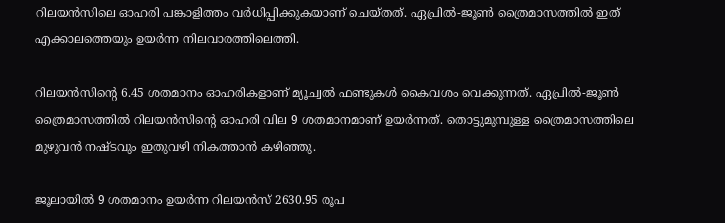റിലയന്‍സിലെ ഓഹരി പങ്കാളിത്തം വര്‍ധിപ്പിക്കുകയാണ്‌ ചെയ്‌തത്‌. ഏപ്രില്‍-ജൂണ്‍ ത്രൈമാസത്തില്‍ ഇത്‌ എക്കാലത്തെയും ഉയര്‍ന്ന നിലവാരത്തിലെത്തി.

റിലയന്‍സിന്റെ 6.45 ശതമാനം ഓഹരികളാണ്‌ മ്യൂച്വല്‍ ഫണ്ടുകള്‍ കൈവശം വെക്കുന്നത്‌. ഏപ്രില്‍-ജൂണ്‍ ത്രൈമാസത്തില്‍ റിലയന്‍സിന്റെ ഓഹരി വില 9 ശതമാനമാണ്‌ ഉയര്‍ന്നത്‌. തൊട്ടുമുമ്പുള്ള ത്രൈമാസത്തിലെ മുഴുവന്‍ നഷ്‌ടവും ഇതുവഴി നികത്താന്‍ കഴിഞ്ഞു.

ജൂലായില്‍ 9 ശതമാനം ഉയര്‍ന്ന റിലയന്‍സ്‌ 2630.95 രൂപ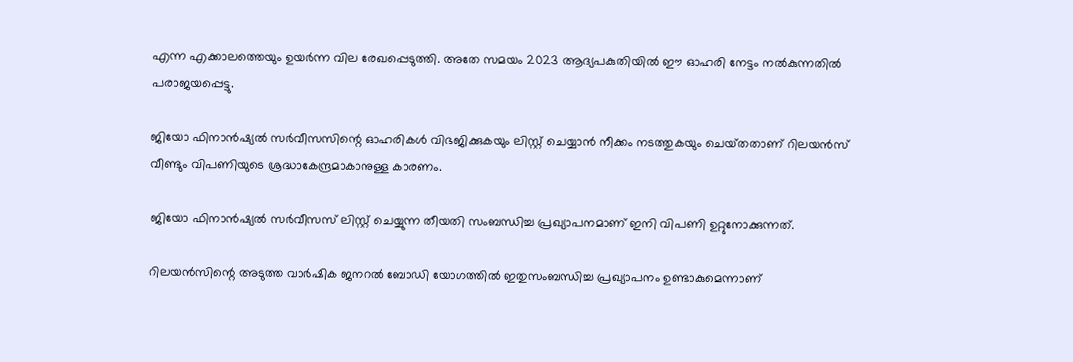എന്ന എക്കാലത്തെയും ഉയര്‍ന്ന വില രേഖപ്പെടുത്തി. അതേ സമയം 2023 ആദ്യപകുതിയില്‍ ഈ ഓഹരി നേട്ടം നല്‍കുന്നതില്‍ പരാജയപ്പെട്ടു.

ജിയോ ഫിനാന്‍ഷ്യല്‍ സര്‍വീസസിന്റെ ഓഹരികള്‍ വിഭജിക്കുകയും ലിസ്റ്റ്‌ ചെയ്യാന്‍ നീക്കം നടത്തുകയും ചെയ്‌തതാണ്‌ റിലയന്‍സ്‌ വീണ്ടും വിപണിയുടെ ശ്രദ്ധാകേന്ദ്രമാകാനുള്ള കാരണം.

ജിയോ ഫിനാന്‍ഷ്യല്‍ സര്‍വീസസ്‌ ലിസ്റ്റ്‌ ചെയ്യുന്ന തീയതി സംബന്ധിച്ച പ്രഖ്യാപനമാണ്‌ ഇനി വിപണി ഉറ്റുനോക്കുന്നത്‌.

റിലയന്‍സിന്റെ അടുത്ത വാര്‍ഷിക ജനറല്‍ ബോഡി യോഗത്തില്‍ ഇതുസംബന്ധിച്ച പ്രഖ്യാപനം ഉണ്ടാകുമെന്നാണ്‌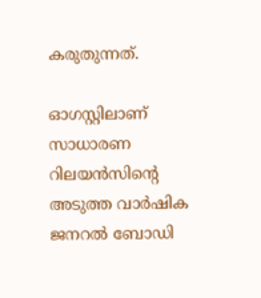കരുതുന്നത്‌.

ഓഗസ്റ്റിലാണ്‌ സാധാരണ റിലയന്‍സിന്റെ അടുത്ത വാര്‍ഷിക ജനറല്‍ ബോഡി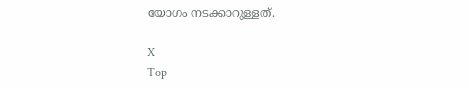യോഗം നടക്കാറുള്ളത്‌.

X
Top